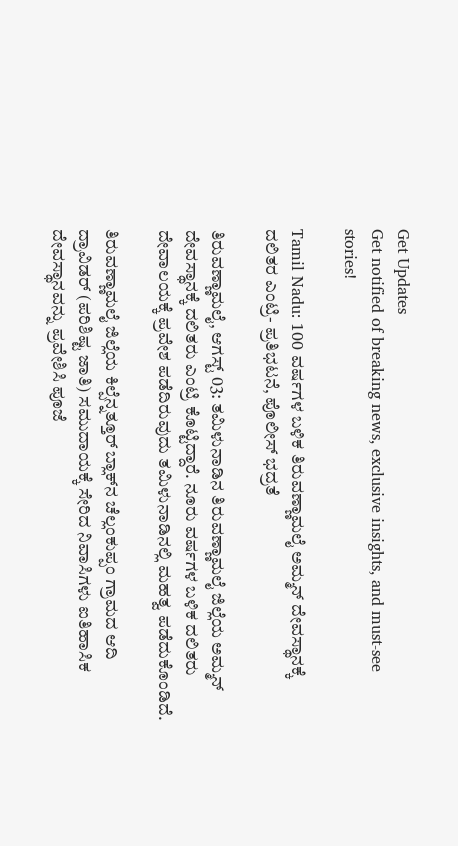Get Updates
Get notified of breaking news, exclusive insights, and must-see stories!

Tamil Nadu: 100 ವರ್ಷಗಳ ಬಳಿಕ ತಿರುವಣ್ಣಾಮಲೈ ಅಮ್ಮನ್ ದೇವಸ್ಥಾನಕ್ಕೆ ದಲಿತರ ಎಂಟ್ರಿ- ಪ್ರತಿಭಟನೆ, ಪೊಲೀಸ್‌ ಭದ್ರತೆ

ತಿರುವಣ್ಣಾಮಲೈ, ಆಗಸ್ಟ್‌ 03: ತಮಿಳುನಾಡಿನ ತಿರುವಣ್ಣಾಮಲೈ ಜಿಲ್ಲೆಯ ಅಮ್ಮನ್‌ ದೇವಸ್ಥಾನಕ್ಕೆ ದಲಿತರು ಎಂಟ್ರಿ ಕೊಟ್ಟಿದ್ದಾರೆ. ನೂರು ವರ್ಷಗಳ ಬಳಿಕ ದಲಿತರು ದೇವಾಲಯಕ್ಕೆ ಪ್ರವೇಶ ಪಡೆದಿರುವುದು ತಮಿಳುನಾಡಿನಲ್ಲಿ ಮಹತ್ವ ಪಡೆದುಕೊಂಡಿದೆ.

ತಿರುವಣ್ಣಾಮಲೈ ಜಿಲ್ಲೆಯ ಕಿಲ್ಪೆನ್ನತ್ತೂರ್ ಬ್ಲಾಕ್‌ನ ಚೆಲ್ಲಂಕುಪ್ಪಂ ಗ್ರಾಮದ ಆದಿ ದ್ರಾವಿಡರ್ (ಪರಿಶಿಷ್ಟ ಜಾತಿ) ಸಮುದಾಯಕ್ಕೆ ಸೇರಿದ ನಿವಾಸಿಗಳು ಐತಿಹಾಸಿಕ ದೇವಸ್ಥಾನವನ್ನು ಪ್ರವೇಶಿಸಿ ಪೂಜೆ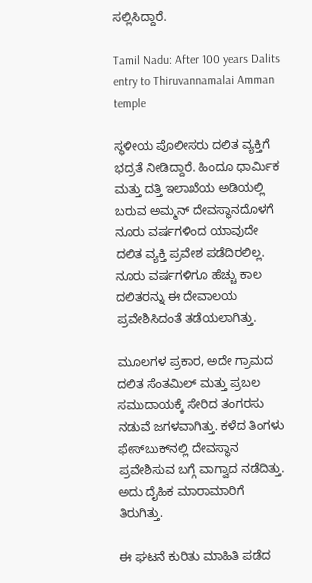ಸಲ್ಲಿಸಿದ್ದಾರೆ.

Tamil Nadu: After 100 years Dalits entry to Thiruvannamalai Amman temple

ಸ್ಥಳೀಯ ಪೊಲೀಸರು ದಲಿತ ವ್ಯಕ್ತಿಗೆ ಭದ್ರತೆ ನೀಡಿದ್ದಾರೆ. ಹಿಂದೂ ಧಾರ್ಮಿಕ ಮತ್ತು ದತ್ತಿ ಇಲಾಖೆಯ ಅಡಿಯಲ್ಲಿ ಬರುವ ಅಮ್ಮನ್‌ ದೇವಸ್ಥಾನದೊಳಗೆ ನೂರು ವರ್ಷಗಳಿಂದ ಯಾವುದೇ ದಲಿತ ವ್ಯಕ್ತಿ ಪ್ರವೇಶ ಪಡೆದಿರಲಿಲ್ಲ. ನೂರು ವರ್ಷಗಳಿಗೂ ಹೆಚ್ಚು ಕಾಲ ದಲಿತರನ್ನು ಈ ದೇವಾಲಯ ಪ್ರವೇಶಿಸಿದಂತೆ ತಡೆಯಲಾಗಿತ್ತು.

ಮೂಲಗಳ ಪ್ರಕಾರ, ಅದೇ ಗ್ರಾಮದ ದಲಿತ ಸೆಂತಮಿಲ್ ಮತ್ತು ಪ್ರಬಲ ಸಮುದಾಯಕ್ಕೆ ಸೇರಿದ ತಂಗರಸು ನಡುವೆ ಜಗಳವಾಗಿತ್ತು. ಕಳೆದ ತಿಂಗಳು ಫೇಸ್‌ಬುಕ್‌ನಲ್ಲಿ ದೇವಸ್ಥಾನ ಪ್ರವೇಶಿಸುವ ಬಗ್ಗೆ ವಾಗ್ವಾದ ನಡೆದಿತ್ತು. ಅದು ದೈಹಿಕ ಮಾರಾಮಾರಿಗೆ ತಿರುಗಿತ್ತು.

ಈ ಘಟನೆ ಕುರಿತು ಮಾಹಿತಿ ಪಡೆದ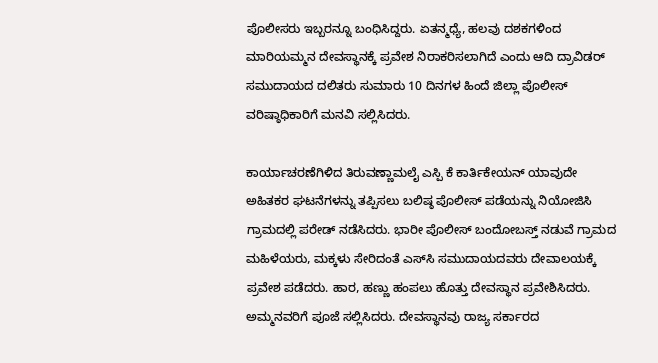ಪೊಲೀಸರು ಇಬ್ಬರನ್ನೂ ಬಂಧಿಸಿದ್ದರು. ಏತನ್ಮಧ್ಯೆ, ಹಲವು ದಶಕಗಳಿಂದ ಮಾರಿಯಮ್ಮನ ದೇವಸ್ಥಾನಕ್ಕೆ ಪ್ರವೇಶ ನಿರಾಕರಿಸಲಾಗಿದೆ ಎಂದು ಆದಿ ದ್ರಾವಿಡರ್ ಸಮುದಾಯದ ದಲಿತರು ಸುಮಾರು 10 ದಿನಗಳ ಹಿಂದೆ ಜಿಲ್ಲಾ ಪೊಲೀಸ್ ವರಿಷ್ಠಾಧಿಕಾರಿಗೆ ಮನವಿ ಸಲ್ಲಿಸಿದರು.

ಕಾರ್ಯಾಚರಣೆಗಿಳಿದ ತಿರುವಣ್ಣಾಮಲೈ ಎಸ್ಪಿ ಕೆ ಕಾರ್ತಿಕೇಯನ್ ಯಾವುದೇ ಅಹಿತಕರ ಘಟನೆಗಳನ್ನು ತಪ್ಪಿಸಲು ಬಲಿಷ್ಠ ಪೊಲೀಸ್ ಪಡೆಯನ್ನು ನಿಯೋಜಿಸಿ ಗ್ರಾಮದಲ್ಲಿ ಪರೇಡ್ ನಡೆಸಿದರು. ಭಾರೀ ಪೊಲೀಸ್ ಬಂದೋಬಸ್ತ್ ನಡುವೆ ಗ್ರಾಮದ ಮಹಿಳೆಯರು, ಮಕ್ಕಳು ಸೇರಿದಂತೆ ಎಸ್‌ಸಿ ಸಮುದಾಯದವರು ದೇವಾಲಯಕ್ಕೆ ಪ್ರವೇಶ ಪಡೆದರು. ಹಾರ, ಹಣ್ಣು ಹಂಪಲು ಹೊತ್ತು ದೇವಸ್ಥಾನ ಪ್ರವೇಶಿಸಿದರು. ಅಮ್ಮನವರಿಗೆ ಪೂಜೆ ಸಲ್ಲಿಸಿದರು. ದೇವಸ್ಥಾನವು ರಾಜ್ಯ ಸರ್ಕಾರದ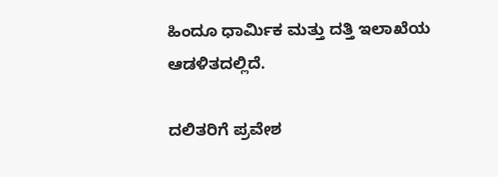ಹಿಂದೂ ಧಾರ್ಮಿಕ ಮತ್ತು ದತ್ತಿ ಇಲಾಖೆಯ ಆಡಳಿತದಲ್ಲಿದೆ.

ದಲಿತರಿಗೆ ಪ್ರವೇಶ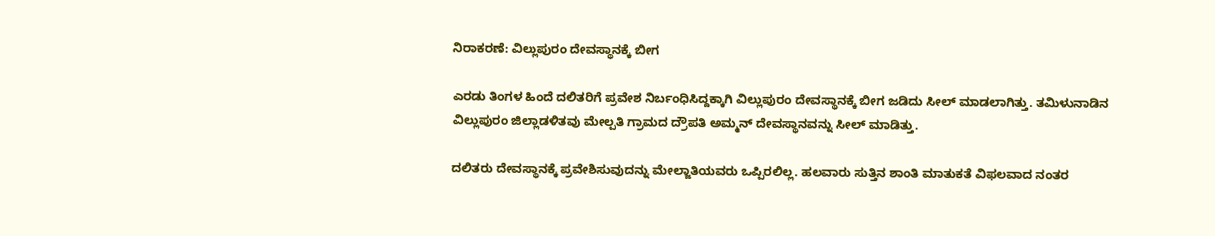ನಿರಾಕರಣೆ: ವಿಲ್ಲುಪುರಂ ದೇವಸ್ಥಾನಕ್ಕೆ ಬೀಗ

ಎರಡು ತಿಂಗಳ ಹಿಂದೆ ದಲಿತರಿಗೆ ಪ್ರವೇಶ ನಿರ್ಬಂಧಿಸಿದ್ದಕ್ಕಾಗಿ ವಿಲ್ಲುಪುರಂ ದೇವಸ್ಥಾನಕ್ಕೆ ಬೀಗ ಜಡಿದು ಸೀಲ್‌ ಮಾಡಲಾಗಿತ್ತು. ತಮಿಳುನಾಡಿನ ವಿಲ್ಲುಪುರಂ ಜಿಲ್ಲಾಡಳಿತವು ಮೇಲ್ಪತಿ ಗ್ರಾಮದ ದ್ರೌಪತಿ ಅಮ್ಮನ್ ದೇವಸ್ಥಾನವನ್ನು ಸೀಲ್ ಮಾಡಿತ್ತು.

ದಲಿತರು ದೇವಸ್ಥಾನಕ್ಕೆ ಪ್ರವೇಶಿಸುವುದನ್ನು ಮೇಲ್ಜಾತಿಯವರು ಒಪ್ಪಿರಲಿಲ್ಲ. ಹಲವಾರು ಸುತ್ತಿನ ಶಾಂತಿ ಮಾತುಕತೆ ವಿಫಲವಾದ ನಂತರ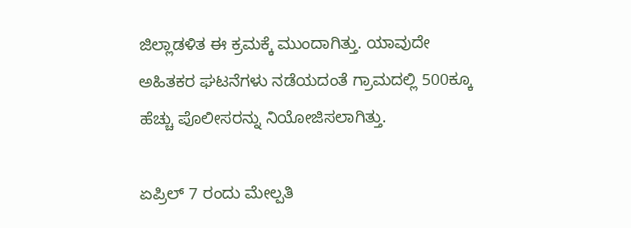ಜಿಲ್ಲಾಡಳಿತ ಈ ಕ್ರಮಕ್ಕೆ ಮುಂದಾಗಿತ್ತು. ಯಾವುದೇ ಅಹಿತಕರ ಘಟನೆಗಳು ನಡೆಯದಂತೆ ಗ್ರಾಮದಲ್ಲಿ 500ಕ್ಕೂ ಹೆಚ್ಚು ಪೊಲೀಸರನ್ನು ನಿಯೋಜಿಸಲಾಗಿತ್ತು.

ಏಪ್ರಿಲ್ 7 ರಂದು ಮೇಲ್ಪತಿ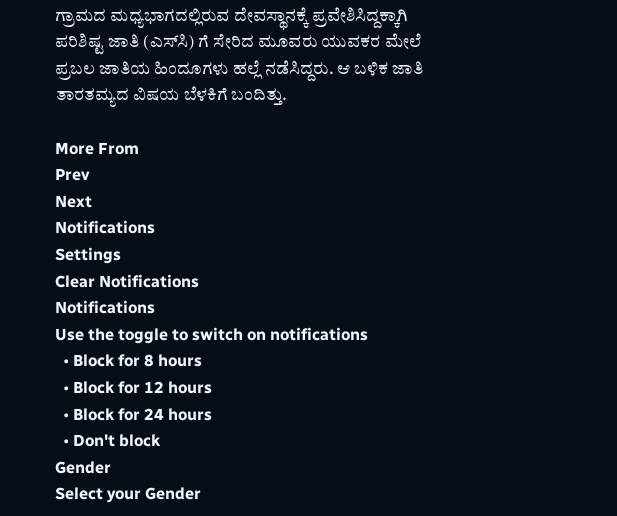ಗ್ರಾಮದ ಮಧ್ಯಭಾಗದಲ್ಲಿರುವ ದೇವಸ್ಥಾನಕ್ಕೆ ಪ್ರವೇಶಿಸಿದ್ದಕ್ಕಾಗಿ ಪರಿಶಿಷ್ಟ ಜಾತಿ (ಎಸ್‌ಸಿ) ಗೆ ಸೇರಿದ ಮೂವರು ಯುವಕರ ಮೇಲೆ ಪ್ರಬಲ ಜಾತಿಯ ಹಿಂದೂಗಳು ಹಲ್ಲೆ ನಡೆಸಿದ್ದರು. ಆ ಬಳಿಕ ಜಾತಿ ತಾರತಮ್ಯದ ವಿಷಯ ಬೆಳಕಿಗೆ ಬಂದಿತ್ತು.

More From
Prev
Next
Notifications
Settings
Clear Notifications
Notifications
Use the toggle to switch on notifications
  • Block for 8 hours
  • Block for 12 hours
  • Block for 24 hours
  • Don't block
Gender
Select your Gender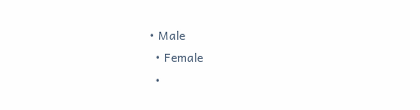• Male
  • Female
  •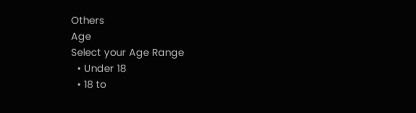Others
Age
Select your Age Range
  • Under 18
  • 18 to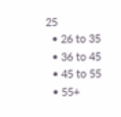25
  • 26 to 35
  • 36 to 45
  • 45 to 55
  • 55+